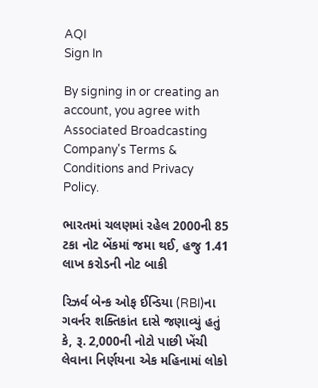AQI
Sign In

By signing in or creating an account, you agree with Associated Broadcasting Company's Terms & Conditions and Privacy Policy.

ભારતમાં ચલણમાં રહેલ 2000ની 85 ટકા નોટ બેંકમાં જમા થઈ, હજુ 1.41 લાખ કરોડની નોટ બાકી

રિઝર્વ બેન્ક ઓફ ઈન્ડિયા (RBI)ના ગવર્નર શક્તિકાંત દાસે જણાવ્યું હતું કે, રૂ. 2,000ની નોટો પાછી ખેંચી લેવાના નિર્ણયના એક મહિનામાં લોકો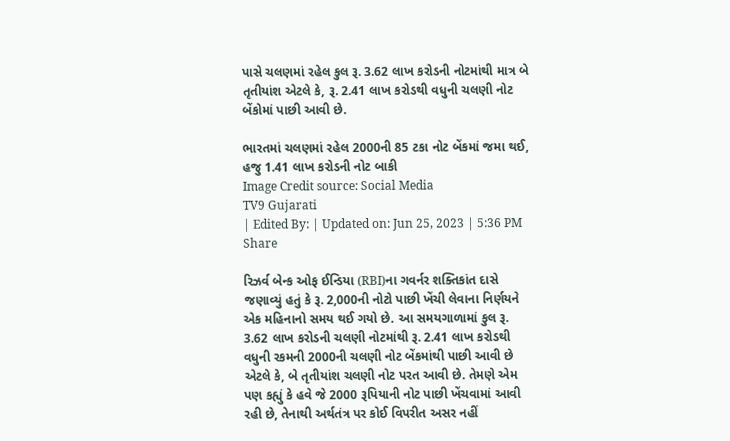પાસે ચલણમાં રહેલ કુલ રૂ. 3.62 લાખ કરોડની નોટમાંથી માત્ર બે તૃતીયાંશ એટલે કે, રૂ. 2.41 લાખ કરોડથી વધુની ચલણી નોટ બેંકોમાં પાછી આવી છે.

ભારતમાં ચલણમાં રહેલ 2000ની 85 ટકા નોટ બેંકમાં જમા થઈ, હજુ 1.41 લાખ કરોડની નોટ બાકી
Image Credit source: Social Media
TV9 Gujarati
| Edited By: | Updated on: Jun 25, 2023 | 5:36 PM
Share

રિઝર્વ બેન્ક ઓફ ઈન્ડિયા (RBI)ના ગવર્નર શક્તિકાંત દાસે જણાવ્યું હતું કે રૂ. 2,000ની નોટો પાછી ખેંચી લેવાના નિર્ણયને એક મહિનાનો સમય થઈ ગયો છે. આ સમયગાળામાં કુલ રૂ. 3.62 લાખ કરોડની ચલણી નોટમાંથી રૂ. 2.41 લાખ કરોડથી વધુની રકમની 2000ની ચલણી નોટ બેંકમાંથી પાછી આવી છે એટલે કે, બે તૃતીયાંશ ચલણી નોટ પરત આવી છે. તેમણે એમ પણ કહ્યું કે હવે જે 2000 રૂપિયાની નોટ પાછી ખેંચવામાં આવી રહી છે, તેનાથી અર્થતંત્ર પર કોઈ વિપરીત અસર નહીં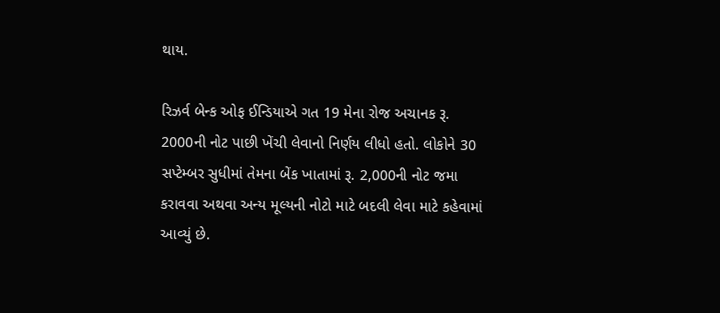થાય.

રિઝર્વ બેન્ક ઓફ ઈન્ડિયાએ ગત 19 મેના રોજ અચાનક રૂ. 2000ની નોટ પાછી ખેંચી લેવાનો નિર્ણય લીધો હતો. લોકોને 30 સપ્ટેમ્બર સુધીમાં તેમના બેંક ખાતામાં રૂ. 2,000ની નોટ જમા કરાવવા અથવા અન્ય મૂલ્યની નોટો માટે બદલી લેવા માટે કહેવામાં આવ્યું છે.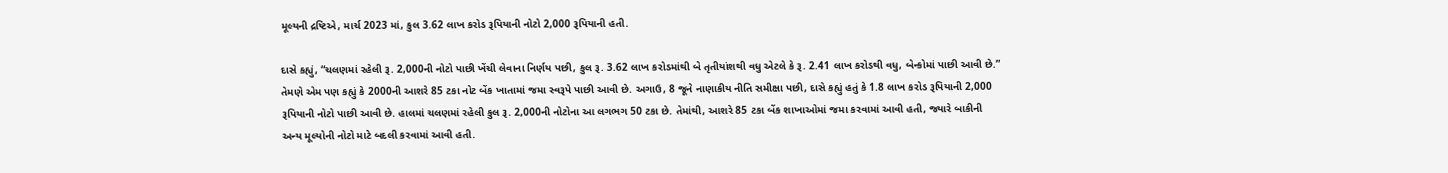મૂલ્યની દ્રષ્ટિએ, માર્ચ 2023 માં, કુલ 3.62 લાખ કરોડ રૂપિયાની નોટો 2,000 રૂપિયાની હતી.

દાસે કહ્યું, “ચલણમાં રહેલી રૂ. 2,000ની નોટો પાછી ખેંચી લેવાના નિર્ણય પછી, કુલ રૂ. 3.62 લાખ કરોડમાંથી બે તૃતીયાંશથી વધુ એટલે કે રૂ. 2.41 લાખ કરોડથી વધુ, બેન્કોમાં પાછી આવી છે.” તેમણે એમ પણ કહ્યું કે 2000ની આશરે 85 ટકા નોટ બેંક ખાતામાં જમા સ્વરૂપે પાછી આવી છે. અગાઉ, 8 જૂને નાણાકીય નીતિ સમીક્ષા પછી, દાસે કહ્યું હતું કે 1.8 લાખ કરોડ રૂપિયાની 2,000 રૂપિયાની નોટો પાછી આવી છે. હાલમાં ચલણમાં રહેલી કુલ રૂ. 2,000ની નોટોના આ લગભગ 50 ટકા છે. તેમાંથી, આશરે 85 ટકા બેંક શાખાઓમાં જમા કરવામાં આવી હતી, જ્યારે બાકીની અન્ય મૂલ્યોની નોટો માટે બદલી કરવામાં આવી હતી.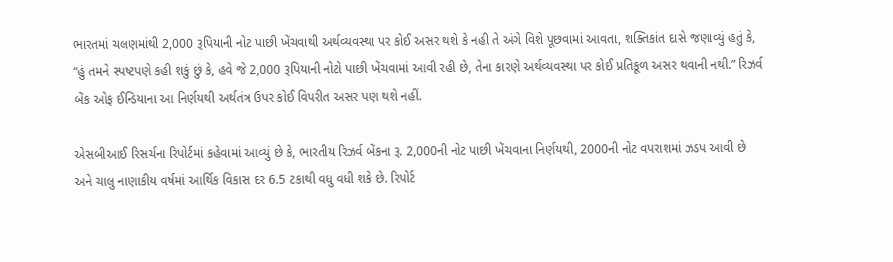ભારતમાં ચલણમાંથી 2,000 રૂપિયાની નોટ પાછી ખેંચવાથી અર્થવ્યવસ્થા પર કોઈ અસર થશે કે નહી તે અંગે વિશે પૂછવામાં આવતા, શક્તિકાંત દાસે જણાવ્યું હતું કે, “હું તમને સ્પષ્ટપણે કહી શકું છું કે, હવે જે 2,000 રૂપિયાની નોટો પાછી ખેંચવામાં આવી રહી છે, તેના કારણે અર્થવ્યવસ્થા પર કોઈ પ્રતિકૂળ અસર થવાની નથી.” રિઝર્વ બેંક ઓફ ઈન્ડિયાના આ નિર્ણયથી અર્થતંત્ર ઉપર કોઈ વિપરીત અસર પણ થશે નહીં.

એસબીઆઈ રિસર્ચના રિપોર્ટમાં કહેવામાં આવ્યું છે કે, ભારતીય રિઝર્વ બેંકના રૂ. 2,000ની નોટ પાછી ખેંચવાના નિર્ણયથી, 2000ની નોટ વપરાશમાં ઝડપ આવી છે અને ચાલુ નાણાકીય વર્ષમાં આર્થિક વિકાસ દર 6.5 ટકાથી વધુ વધી શકે છે. રિપોર્ટ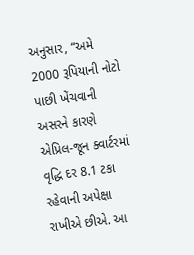અનુસાર, “અમે 2000 રૂપિયાની નોટો પાછી ખેંચવાની અસરને કારણે એપ્રિલ-જૂન ક્વાર્ટરમાં વૃદ્ધિ દર 8.1 ટકા રહેવાની અપેક્ષા રાખીએ છીએ. આ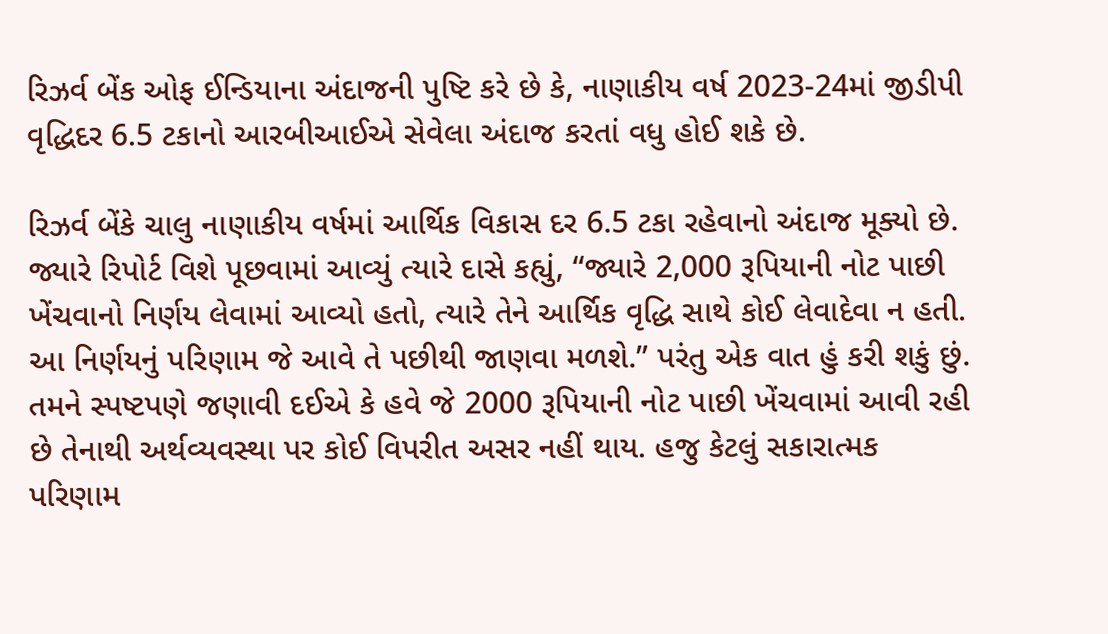રિઝર્વ બેંક ઓફ ઈન્ડિયાના અંદાજની પુષ્ટિ કરે છે કે, નાણાકીય વર્ષ 2023-24માં જીડીપી વૃદ્ધિદર 6.5 ટકાનો આરબીઆઈએ સેવેલા અંદાજ કરતાં વધુ હોઈ શકે છે.

રિઝર્વ બેંકે ચાલુ નાણાકીય વર્ષમાં આર્થિક વિકાસ દર 6.5 ટકા રહેવાનો અંદાજ મૂક્યો છે. જ્યારે રિપોર્ટ વિશે પૂછવામાં આવ્યું ત્યારે દાસે કહ્યું, “જ્યારે 2,000 રૂપિયાની નોટ પાછી ખેંચવાનો નિર્ણય લેવામાં આવ્યો હતો, ત્યારે તેને આર્થિક વૃદ્ધિ સાથે કોઈ લેવાદેવા ન હતી. આ નિર્ણયનું પરિણામ જે આવે તે પછીથી જાણવા મળશે.” પરંતુ એક વાત હું કરી શકું છું. તમને સ્પષ્ટપણે જણાવી દઈએ કે હવે જે 2000 રૂપિયાની નોટ પાછી ખેંચવામાં આવી રહી છે તેનાથી અર્થવ્યવસ્થા પર કોઈ વિપરીત અસર નહીં થાય. હજુ કેટલું સકારાત્મક પરિણામ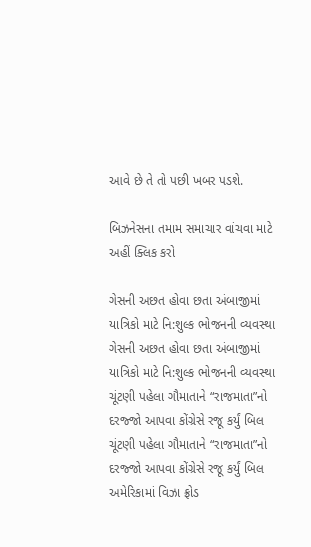આવે છે તે તો પછી ખબર પડશે.

બિઝનેસના તમામ સમાચાર વાંચવા માટે અહીં ક્લિક કરો

ગેસની અછત હોવા છતા અંબાજીમાં યાત્રિકો માટે નિ:શુલ્ક ભોજનની વ્યવસ્થા
ગેસની અછત હોવા છતા અંબાજીમાં યાત્રિકો માટે નિ:શુલ્ક ભોજનની વ્યવસ્થા
ચૂંટણી પહેલા ગૌમાતાને “રાજમાતા”નો દરજ્જો આપવા કોંગ્રેસે રજૂ કર્યું બિલ
ચૂંટણી પહેલા ગૌમાતાને “રાજમાતા”નો દરજ્જો આપવા કોંગ્રેસે રજૂ કર્યું બિલ
અમેરિકામાં વિઝા ફ્રોડ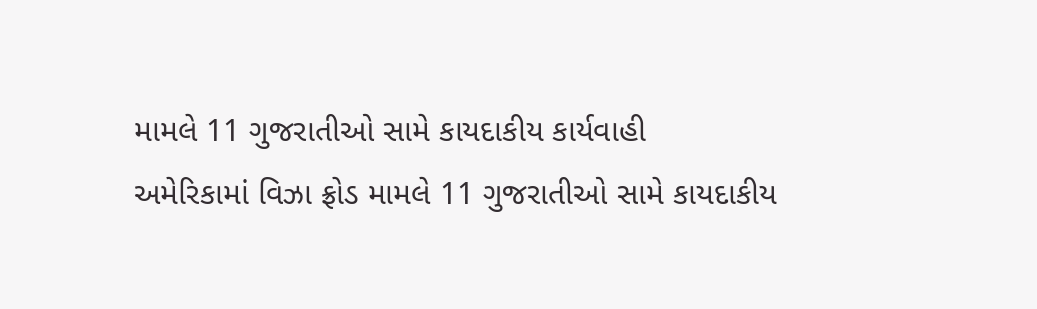મામલે 11 ગુજરાતીઓ સામે કાયદાકીય કાર્યવાહી
અમેરિકામાં વિઝા ફ્રોડ મામલે 11 ગુજરાતીઓ સામે કાયદાકીય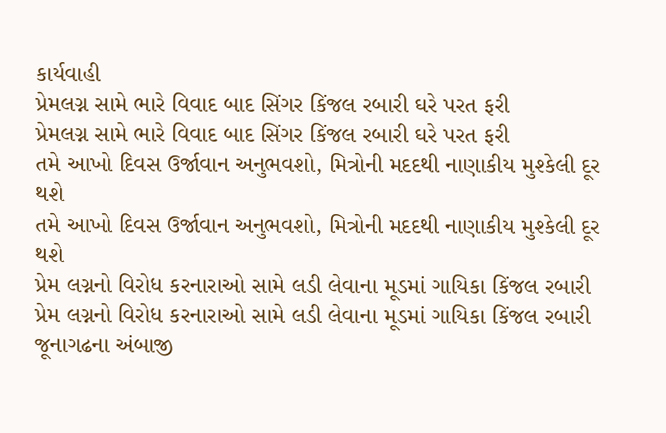કાર્યવાહી
પ્રેમલગ્ન સામે ભારે વિવાદ બાદ સિંગર કિંજલ રબારી ઘરે પરત ફરી
પ્રેમલગ્ન સામે ભારે વિવાદ બાદ સિંગર કિંજલ રબારી ઘરે પરત ફરી
તમે આખો દિવસ ઉર્જાવાન અનુભવશો, મિત્રોની મદદથી નાણાકીય મુશ્કેલી દૂર થશે
તમે આખો દિવસ ઉર્જાવાન અનુભવશો, મિત્રોની મદદથી નાણાકીય મુશ્કેલી દૂર થશે
પ્રેમ લગ્નનો વિરોધ કરનારાઓ સામે લડી લેવાના મૂડમાં ગાયિકા કિંજલ રબારી
પ્રેમ લગ્નનો વિરોધ કરનારાઓ સામે લડી લેવાના મૂડમાં ગાયિકા કિંજલ રબારી
જૂનાગઢના અંબાજી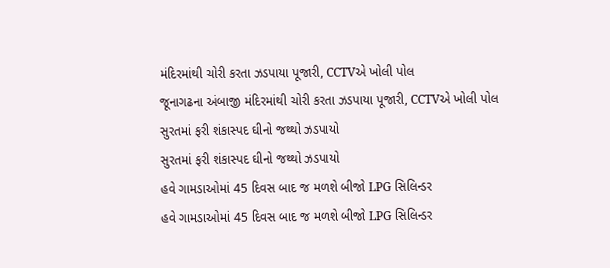મંદિરમાંથી ચોરી કરતા ઝડપાયા પૂજારી, CCTVએ ખોલી પોલ
જૂનાગઢના અંબાજી મંદિરમાંથી ચોરી કરતા ઝડપાયા પૂજારી, CCTVએ ખોલી પોલ
સુરતમાં ફરી શંકાસ્પદ ઘીનો જથ્થો ઝડપાયો
સુરતમાં ફરી શંકાસ્પદ ઘીનો જથ્થો ઝડપાયો
હવે ગામડાઓમાં 45 દિવસ બાદ જ મળશે બીજો LPG સિલિન્ડર
હવે ગામડાઓમાં 45 દિવસ બાદ જ મળશે બીજો LPG સિલિન્ડર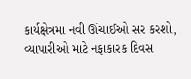કાર્યક્ષેત્રમા નવી ઊંચાઈઓ સર કરશો, વ્યાપારીઓ માટે નફાકારક દિવસ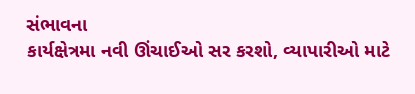સંભાવના
કાર્યક્ષેત્રમા નવી ઊંચાઈઓ સર કરશો, વ્યાપારીઓ માટે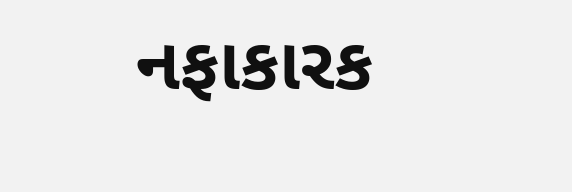નફાકારક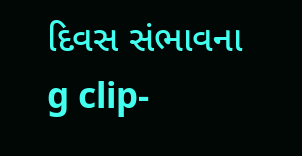દિવસ સંભાવના
g clip-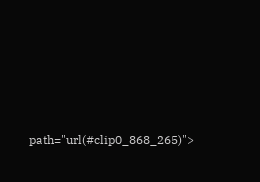path="url(#clip0_868_265)">